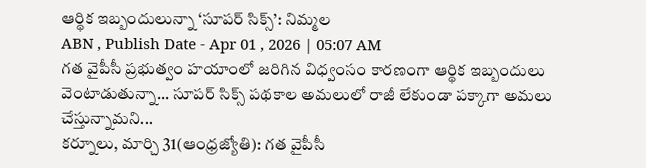ఆర్థిక ఇబ్బందులున్నా ‘సూపర్ సిక్స్’: నిమ్మల
ABN , Publish Date - Apr 01 , 2026 | 05:07 AM
గత వైపీసీ ప్రభుత్వం హయాంలో జరిగిన విధ్వంసం కారణంగా ఆర్థిక ఇబ్బందులు వెంటాడుతున్నా... సూపర్ సిక్స్ పథకాల అమలులో రాజీ లేకుండా పక్కాగా అమలు చేస్తున్నామని...
కర్నూలు, మార్చి 31(ఆంధ్రజ్యోతి): గత వైపీసీ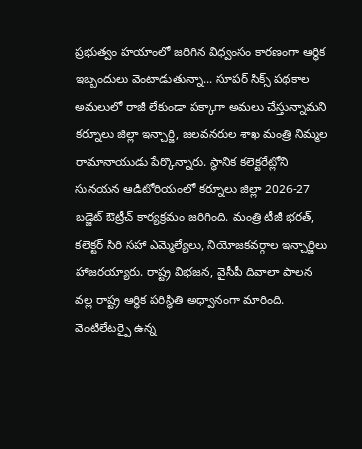ప్రభుత్వం హయాంలో జరిగిన విధ్వంసం కారణంగా ఆర్థిక ఇబ్బందులు వెంటాడుతున్నా... సూపర్ సిక్స్ పథకాల అమలులో రాజీ లేకుండా పక్కాగా అమలు చేస్తున్నామని కర్నూలు జిల్లా ఇన్చార్జి, జలవనరుల శాఖ మంత్రి నిమ్మల రామానాయుడు పేర్కొన్నారు. స్థానిక కలెక్టరేట్లోని సునయన ఆడిటోరియంలో కర్నూలు జిల్లా 2026-27 బడ్జెట్ ఔట్రీచ్ కార్యక్రమం జరిగింది. మంత్రి టీజీ భరత్, కలెక్టర్ సిరి సహా ఎమ్మెల్యేలు, నియోజకవర్గాల ఇన్చార్జిలు హాజరయ్యారు. రాష్ట్ర విభజన, వైసీపీ దివాలా పాలన వల్ల రాష్ట్ర ఆర్థిక పరిస్థితి అధ్వానంగా మారింది. వెంటిలేటర్పై ఉన్న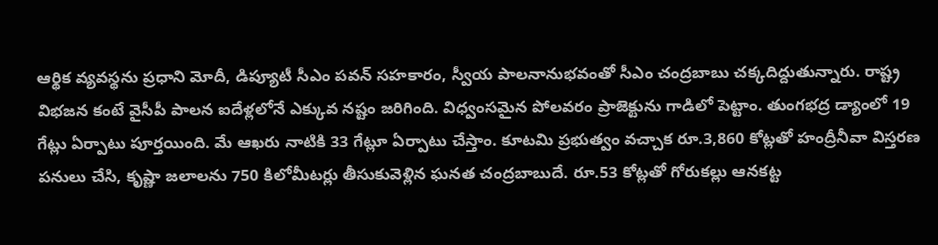ఆర్థిక వ్యవస్థను ప్రధాని మోదీ, డిప్యూటీ సీఎం పవన్ సహకారం, స్వీయ పాలనానుభవంతో సీఎం చంద్రబాబు చక్కదిద్దుతున్నారు. రాష్ట్ర విభజన కంటే వైసీపీ పాలన ఐదేళ్లలోనే ఎక్కువ నష్టం జరిగింది. విధ్వంసమైన పోలవరం ప్రాజెక్టును గాడిలో పెట్టాం. తుంగభద్ర డ్యాంలో 19 గేట్లు ఏర్పాటు పూర్తయింది. మే ఆఖరు నాటికి 33 గేట్లూ ఏర్పాటు చేస్తాం. కూటమి ప్రభుత్వం వచ్చాక రూ.3,860 కోట్లతో హంద్రీనీవా విస్తరణ పనులు చేసి, కృష్ణా జలాలను 750 కిలోమీటర్లు తీసుకువెళ్లిన ఘనత చంద్రబాబుదే. రూ.53 కోట్లతో గోరుకల్లు ఆనకట్ట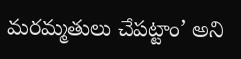మరమ్మతులు చేపట్టాం’ అని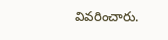వివరించారు.